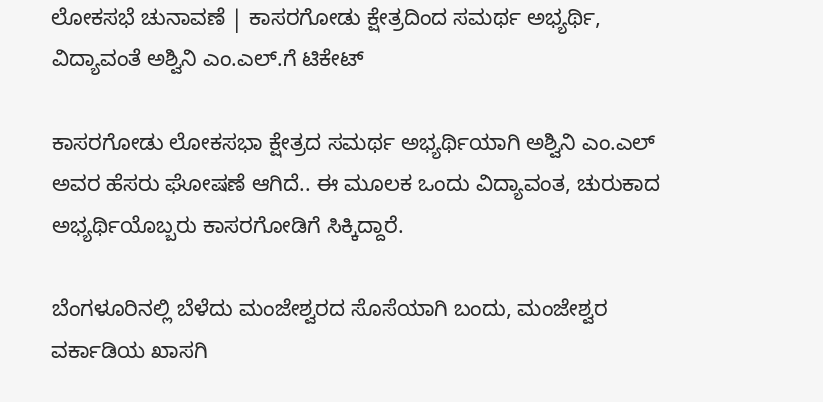ಲೋಕಸಭೆ ಚುನಾವಣೆ | ಕಾಸರಗೋಡು ಕ್ಷೇತ್ರದಿಂದ ಸಮರ್ಥ ಅಭ್ಯರ್ಥಿ, ವಿದ್ಯಾವಂತೆ ಅಶ್ವಿನಿ ಎಂ.ಎಲ್.ಗೆ ಟಿಕೇಟ್

ಕಾಸರಗೋಡು ಲೋಕಸಭಾ ಕ್ಷೇತ್ರದ‌ ಸಮರ್ಥ ಅಭ್ಯರ್ಥಿಯಾಗಿ‌ ಅಶ್ವಿನಿ ಎಂ.ಎಲ್ ಅವರ ಹೆಸರು ಘೋಷಣೆ ಆಗಿದೆ.. ಈ ಮೂಲಕ ಒಂದು ವಿದ್ಯಾವಂತ, ಚುರುಕಾದ ಅಭ್ಯರ್ಥಿಯೊಬ್ಬರು ಕಾಸರಗೋಡಿಗೆ ಸಿಕ್ಕಿದ್ದಾರೆ.

ಬೆಂಗಳೂರಿನಲ್ಲಿ ಬೆಳೆದು ಮಂಜೇಶ್ವರದ ಸೊಸೆಯಾಗಿ ಬಂದು, ಮಂಜೇಶ್ವರ ವರ್ಕಾಡಿಯ ಖಾಸಗಿ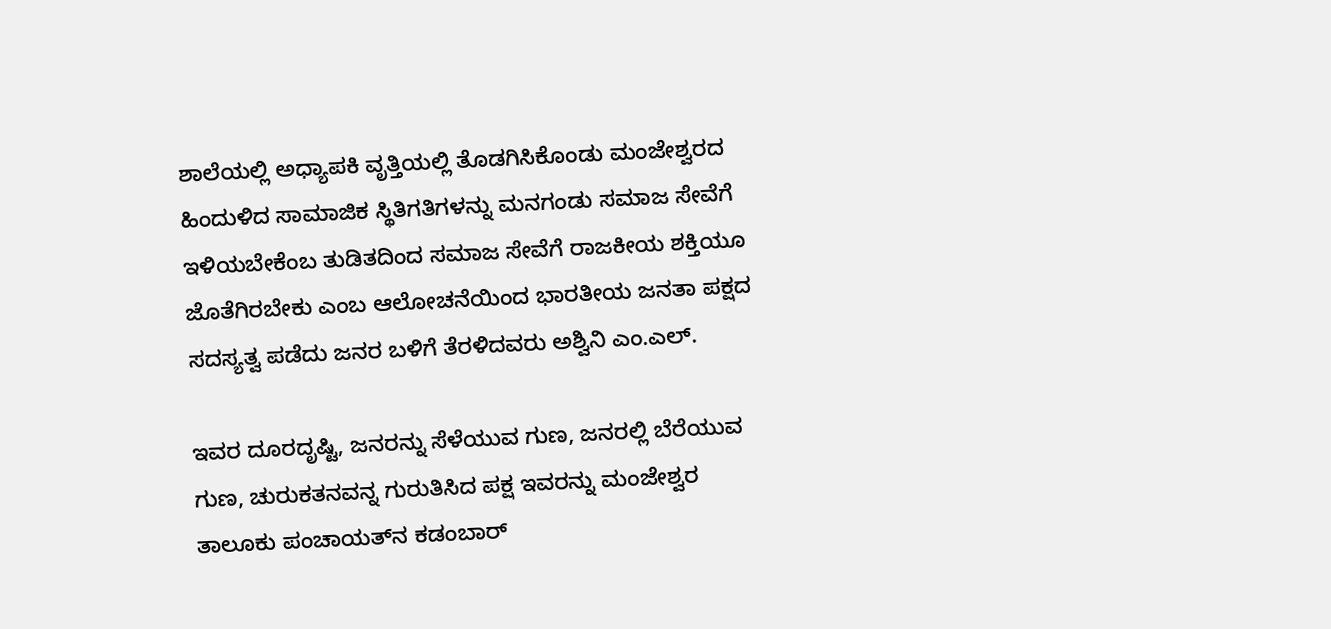ಶಾಲೆಯಲ್ಲಿ ಅಧ್ಯಾಪಕಿ ವೃತ್ತಿಯಲ್ಲಿ ತೊಡಗಿಸಿಕೊಂಡು ಮಂಜೇಶ್ವರದ ಹಿಂದುಳಿದ ಸಾಮಾಜಿಕ ಸ್ಥಿತಿಗತಿಗಳನ್ನು ಮನಗಂಡು ‌ಸಮಾಜ ಸೇವೆಗೆ ಇಳಿಯಬೇಕೆಂಬ ತುಡಿತದಿಂದ ಸಮಾಜ ಸೇವೆಗೆ ರಾಜಕೀಯ ಶಕ್ತಿಯೂ ಜೊತೆಗಿರಬೇಕು ಎಂಬ ಆಲೋಚನೆಯಿಂದ ಭಾರತೀಯ ಜನತಾ ಪಕ್ಷದ ಸದಸ್ಯತ್ವ ಪಡೆದು ಜನರ ಬಳಿಗೆ ತೆರಳಿದವರು ಅಶ್ವಿನಿ ಎಂ.ಎಲ್.

ಇವರ‌ ದೂರದೃಷ್ಟಿ, ಜನರನ್ನು ಸೆಳೆಯುವ ಗುಣ, ಜನರಲ್ಲಿ ಬೆರೆಯುವ ಗುಣ, ಚುರುಕತನವನ್ನ ಗುರುತಿಸಿದ ಪಕ್ಷ ಇವರನ್ನು ಮಂಜೇಶ್ವರ ತಾಲೂಕು ಪಂಚಾಯತ್‌ನ ಕಡಂಬಾರ್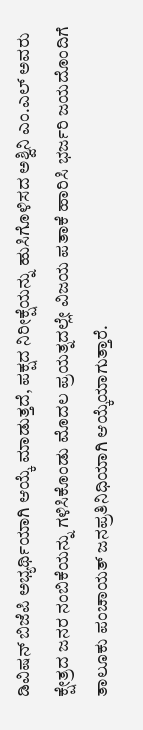ಡಿವಿಷನ್ ಬಿಜೆಪಿ ಅಭ್ಯರ್ಥಿಯಾಗಿ ಆಯ್ಕೆ ಮಾಡುತ್ತದೆ, ಪಕ್ಷದ ನಿರೀಕ್ಷೆಯನ್ನು ಹುಸಿಗೊಳಿಸದ ಅಶ್ವಿನಿ ಎಂ.ಎಲ್ ಅವರು ಕ್ಷೇತ್ರದ ಜನರ ನಂಬಿಕೆಯನ್ನು ಗಳಿಸಿಕೊಂಡು ಮೊದಲ ಪ್ರಯತ್ನದಲ್ಲೇ ವಿಜಯ ಪತಾಕೆ ಹಾರಿಸಿ ಭರ್ಜರಿ ಜಯದೊಂದಿಗೆ ತಾಲೂಕು ಪಂಚಾಯತ್ ಜನಪ್ರತಿನಿಧಿಯಾಗಿ‌ ಆಯ್ಕೆಯಾಗುತ್ತಾರೆ.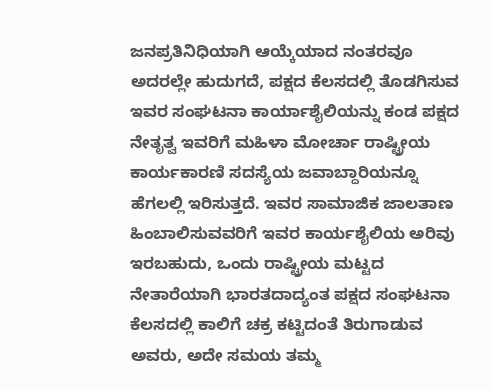ಜನಪ್ರತಿನಿಧಿಯಾಗಿ ಆಯ್ಕೆಯಾದ ನಂತರವೂ ಅದರಲ್ಲೇ ಹುದುಗದೆ, ಪಕ್ಷದ ಕೆಲಸದಲ್ಲಿ ‌ತೊಡಗಿಸುವ ಇವರ ಸಂಘಟನಾ ಕಾರ್ಯಾಶೈಲಿಯನ್ನು ಕಂಡ ಪಕ್ಷದ ನೇತೃತ್ವ ಇವರಿಗೆ ಮಹಿಳಾ ಮೋರ್ಚಾ ರಾಷ್ಟ್ರೀಯ ಕಾರ್ಯಕಾರಣಿ ಸದಸ್ಯೆಯ ಜವಾಬ್ದಾರಿಯನ್ನೂ ಹೆಗಲಲ್ಲಿ ಇರಿಸುತ್ತದೆ. ಇವರ ಸಾಮಾಜಿಕ ಜಾಲತಾಣ ಹಿಂಬಾಲಿಸುವವರಿಗೆ ಇವರ ಕಾರ್ಯಶೈಲಿಯ ಅರಿವು ಇರಬಹುದು, ಒಂದು ರಾಷ್ಟ್ರೀಯ ಮಟ್ಟದ ನೇತಾರೆಯಾಗಿ ಭಾರತದಾದ್ಯಂತ ಪಕ್ಷದ ಸಂಘಟನಾ ಕೆಲಸದಲ್ಲಿ ಕಾಲಿಗೆ ಚಕ್ರ ಕಟ್ಟಿದಂತೆ ತಿರುಗಾಡುವ ಅವರು, ಅದೇ ಸಮಯ ತಮ್ಮ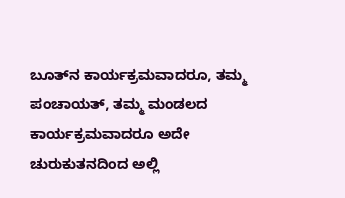ಬೂತ್‌ನ ಕಾರ್ಯಕ್ರಮವಾದರೂ, ತಮ್ಮ ಪಂಚಾಯತ್, ತಮ್ಮ ಮಂಡಲದ ಕಾರ್ಯಕ್ರಮವಾದರೂ ಅದೇ ಚುರುಕುತನದಿಂದ ಅಲ್ಲಿ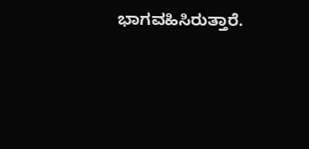ಭಾಗವಹಿಸಿರುತ್ತಾರೆ.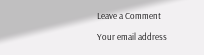Leave a Comment

Your email address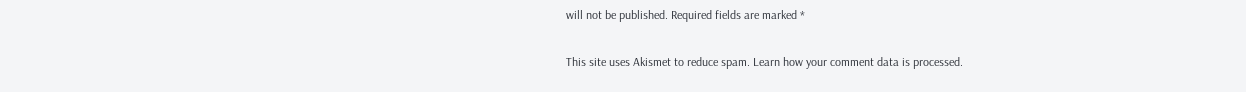will not be published. Required fields are marked *

This site uses Akismet to reduce spam. Learn how your comment data is processed.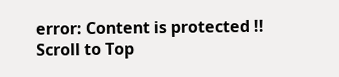error: Content is protected !!
Scroll to Top